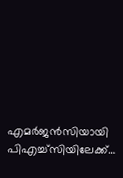എമർജൻസിയായി പിഎച്ച്സിയിലേക്ക്…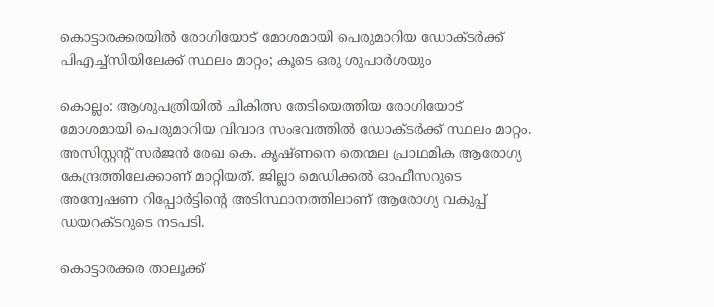കൊട്ടാരക്കരയിൽ രോഗിയോട് മോശമായി പെരുമാറിയ ഡോക്ടർക്ക് പിഎച്ച്സിയിലേക്ക് സ്ഥലം മാറ്റം; കൂടെ ഒരു ശുപാർശയും

കൊല്ലം: ആശുപത്രിയിൽ ചികിത്സ തേടിയെത്തിയ രോഗിയോട് മോശമായി പെരുമാറിയ വിവാദ സംഭവത്തിൽ ഡോക്ടർക്ക് സ്ഥലം മാറ്റം. അസിസ്റ്റന്‍റ് സർജൻ രേഖ കെ. കൃഷ്ണനെ തെന്മല പ്രാഥമിക ആരോഗ്യ കേന്ദ്രത്തിലേക്കാണ് മാറ്റിയത്. ജില്ലാ മെഡിക്കൽ ഓഫീസറുടെ അന്വേഷണ റിപ്പോർട്ടിന്‍റെ അടിസ്ഥാനത്തിലാണ് ആരോഗ്യ വകുപ്പ് ഡയറക്ടറുടെ നടപടി.

കൊട്ടാരക്കര താലൂക്ക്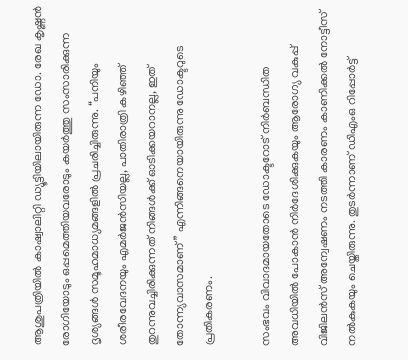ആശുപത്രിയിൽ കാഷ്വാലിറ്റി ഡ്യൂട്ടിയിലായിരുന്ന ഡോ. രേഖ കൃഷ്ണൻ രോഗിയോടും ഒപ്പമെത്തിയവരോടും കയർത്തു സംസാരിക്കുന്ന ദൃശ്യങ്ങൾ സമൂഹമാധ്യമങ്ങളിൽ പ്രചരിച്ചിരുന്നു. “പനിയും ശരീരവേദനയും എമർജൻസിയല്ല, പാതിരാത്രി കഴിഞ്ഞ് തുറന്നുവച്ചിരിക്കുന്നത് നിങ്ങൾക്ക് ഓടിക്കയറാനല്ല, ഇത് തോന്ന്യവാസമാണ്” എന്നിങ്ങനെയായിരുന്നു ഡോക്ടറുടെ പ്രതികരണം.

സംഭവം വിവാദമായതോടെ ഡോക്ടറോട് നിർബന്ധിത അവധിയിൽ പോകാൻ നിർദേശിക്കുകയും ആരോഗ്യ വകുപ്പ് വിജിലൻസ് അന്വേഷണം നടത്തി കാരണം കാണിക്കൽ നോട്ടീസ് നൽകുകയും ചെയ്തിരുന്നു. തുടർന്നാണ് ഡിഎംഒ റിപ്പോർട്ട്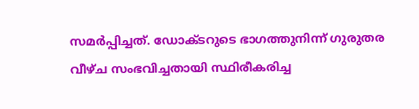സമർപ്പിച്ചത്. ഡോക്ടറുടെ ഭാഗത്തുനിന്ന് ഗുരുതര വീഴ്ച സംഭവിച്ചതായി സ്ഥിരീകരിച്ച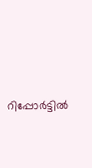റിപ്പോർട്ടിൽ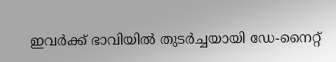ഇവർക്ക് ഭാവിയിൽ തുടർച്ചയായി ഡേ-നൈറ്റ്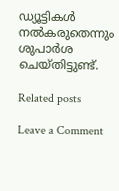ഡ്യൂട്ടികൾ നൽകരുതെന്നും ശുപാർശ ചെയ്തിട്ടുണ്ട്.

Related posts

Leave a Comment